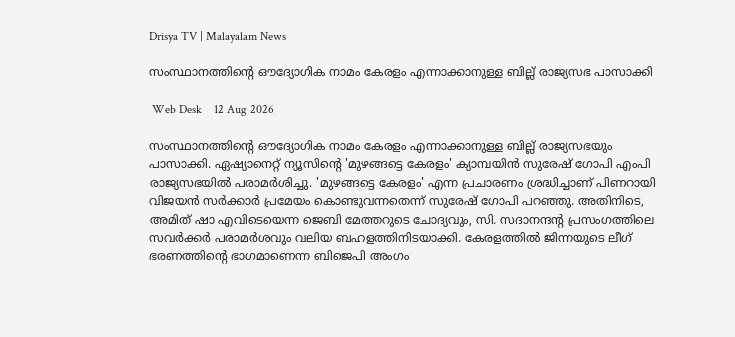Drisya TV | Malayalam News

സംസ്ഥാനത്തിന്‍റെ ഔദ്യോഗിക നാമം കേരളം എന്നാക്കാനുള്ള ബില്ല് രാജ്യസഭ പാസാക്കി

 Web Desk    12 Aug 2026

സംസ്ഥാനത്തിന്‍റെ ഔദ്യോഗിക നാമം കേരളം എന്നാക്കാനുള്ള ബില്ല് രാജ്യസഭയും പാസാക്കി. ഏഷ്യാനെറ്റ് ന്യൂസിൻ്റെ 'മുഴങ്ങട്ടെ കേരളം' ക്യാമ്പയിന്‍ സുരേഷ് ഗോപി എംപി രാജ്യസഭയില്‍ പരാമർശിച്ചു. 'മുഴങ്ങട്ടെ കേരളം' എന്ന പ്രചാരണം ശ്രദ്ധിച്ചാണ് പിണറായി വിജയൻ സർക്കാർ പ്രമേയം കൊണ്ടുവന്നതെന്ന് സുരേഷ് ഗോപി പറഞ്ഞു. അതിനിടെ, അമിത് ഷാ എവിടെയെന്ന ജെബി മേത്തറുടെ ചോദ്യവും, സി. സദാനന്ദന്‍റ പ്രസംഗത്തിലെ സവര്‍ക്കര്‍ പരാമര്‍ശവും വലിയ ബഹളത്തിനിടയാക്കി. കേരളത്തില്‍ ജിന്നയുടെ ലീഗ് ഭരണത്തിന്‍റെ ഭാഗമാണെന്ന ബിജെപി അംഗം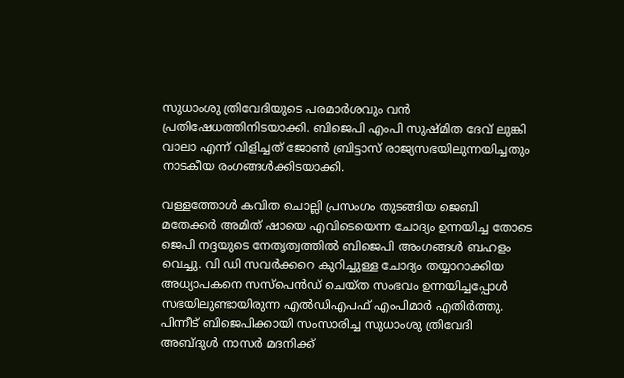സുധാംശു ത്രിവേദിയുടെ പരമാര്‍ശവും വന്‍ പ്രതിഷേധത്തിനിടയാക്കി. ബിജെപി എംപി സുഷ്മിത ദേവ് ലുങ്കി വാലാ എന്ന് വിളിച്ചത് ജോണ്‍ ബ്രിട്ടാസ് രാജ്യസഭയിലുന്നയിച്ചതും നാടകീയ രംഗങ്ങള്‍ക്കിടയാക്കി.

വള്ളത്തോള്‍ കവിത ചൊല്ലി പ്രസംഗം തുടങ്ങിയ ജെബി മതേക്കര്‍ അമിത് ഷായെ എവിടെയെന്ന ചോദ്യം ഉന്നയിച്ച തോടെ ജെപി നദ്ദയുടെ നേത‍ൃത്വത്തില്‍ ബിജെപി അംഗങ്ങള്‍ ബഹളം വെച്ചു. വി ഡി സവര്‍ക്കറെ കുറിച്ചുള്ള ചോദ്യം തയ്യാറാക്കിയ അധ്യാപകനെ സസ്പെന്‍ഡ് ചെയ്ത സംഭവം ഉന്നയിച്ചപ്പോള്‍ സഭയിലുണ്ടായിരുന്ന എല്‍ഡിഎപഫ് എംപിമാര്‍ എതിര്‍ത്തു. പിന്നീട് ബിജെപിക്കായി സംസാരിച്ച സുധാംശു ത്രിവേദി അബ്ദുള്‍ നാസര്‍ മദനിക്ക്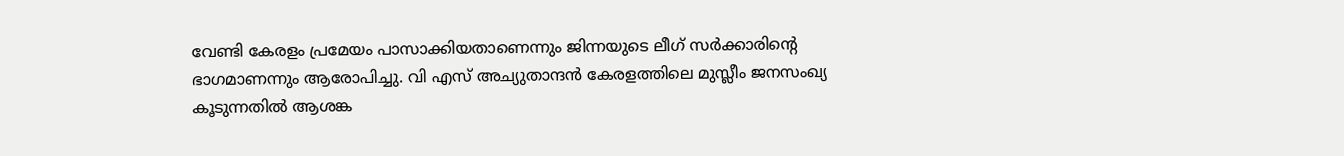വേണ്ടി കേരളം പ്രമേയം പാസാക്കിയതാണെന്നും ജിന്നയുടെ ലീഗ് സര്‍ക്കാരിന്‍റെ ഭാഗമാണന്നും ആരോപിച്ചു. വി എസ് അച്യുതാന്ദന്‍ കേരളത്തിലെ മുസ്ലീം ജനസംഖ്യ കൂടുന്നതില്‍ ആശങ്ക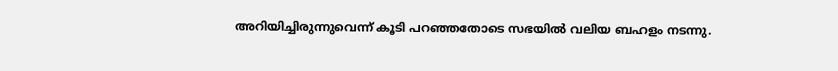അറിയിച്ചിരുന്നുവെന്ന് കൂടി പറഞ്ഞതോടെ സഭയില്‍ വലിയ ബഹളം നടന്നു.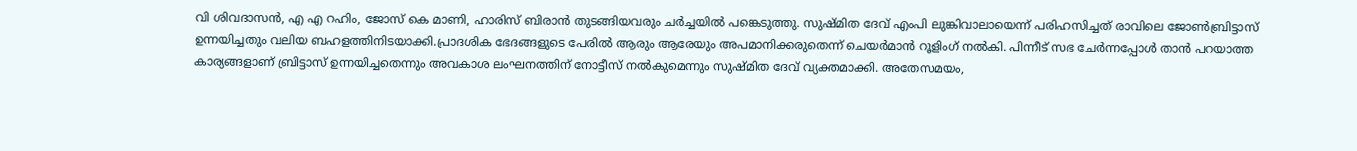വി ശിവദാസന്‍, എ എ റഹിം, ജോസ് കെ മാണി, ഹാരിസ് ബിരാന്‍ തുടങ്ങിയവരും ചര്‍ച്ചയില്‍ പങ്കെടുത്തു. സുഷ്മിത ദേവ് എംപി ലുങ്കിവാലായെന്ന് പരിഹസിച്ചത് രാവിലെ ജോണ്‍ബ്രിട്ടാസ് ഉന്നയിച്ചതും വലിയ ബഹളത്തിനിടയാക്കി.പ്രാദശിക ഭേദങ്ങളുടെ പേരില്‍ ആരും ആരേയും അപമാനിക്കരുതെന്ന് ചെയര്‍മാന്‍ റൂളിംഗ് നല്‍കി. പിന്നീട് സഭ ചേര്‍ന്നപ്പോള്‍ താന്‍ പറയാത്ത കാര്യങ്ങളാണ് ബ്രിട്ടാസ് ഉന്നയിച്ചതെന്നും അവകാശ ലംഘനത്തിന് നോട്ടീസ് നല്‍കുമെന്നും സുഷ്മിത ദേവ് വ്യക്തമാക്കി. അതേസമയം,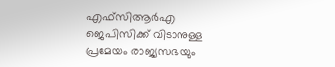എഫ്സിആർഎ ജെപിസിക്ക് വിടാനുള്ള പ്രമേയം രാജ്യസഭയും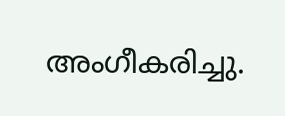അംഗീകരിച്ചു.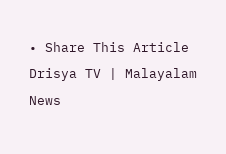• Share This Article
Drisya TV | Malayalam News